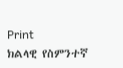Print
ክልላዊ የስምንተኛ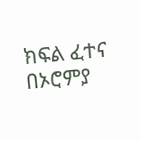ክፍል ፈተና በኦሮምያ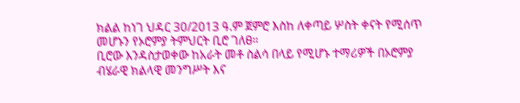ክልል ከነገ ህዳር 30/2013 ዓ.ም ጀምሮ እስከ ለቀጣይ ሦስት ቀናት የሚሰጥ መሆኑን የኦሮምያ ትምህርት ቢሮ ገለፀ።
ቢሮው እንዳስታወቀው ከአራት መቶ ስልሳ በላይ የሚሆኑ ተማሪዎች በኦሮምያ ብሄራዊ ክልላዊ መንግሥት እና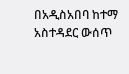በአዲስአበባ ከተማ አስተዳደር ውሰጥ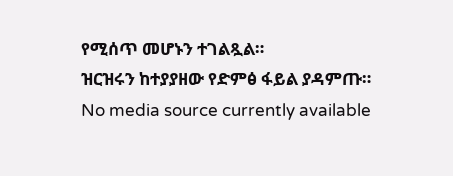የሚሰጥ መሆኑን ተገልጿል።
ዝርዝሩን ከተያያዘው የድምፅ ፋይል ያዳምጡ።
No media source currently available